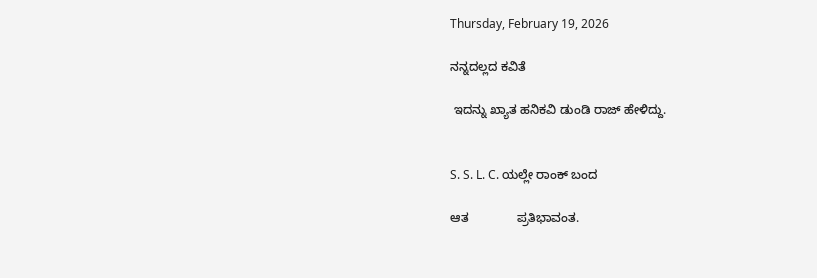Thursday, February 19, 2026

ನನ್ನದಲ್ಲದ ಕವಿತೆ

 ಇದನ್ನು ಖ್ಯಾತ ಹನಿಕವಿ ಡುಂಡಿ ರಾಜ್ ಹೇಳಿದ್ದು.


S. S. L. C. ಯಲ್ಲೇ ರಾಂಕ್ ಬಂದ

ಆತ              ಪ್ರತಿಭಾವಂತ.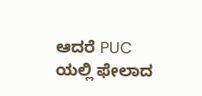ಆದರೆ PUC ಯಲ್ಲಿ ಫೇಲಾದ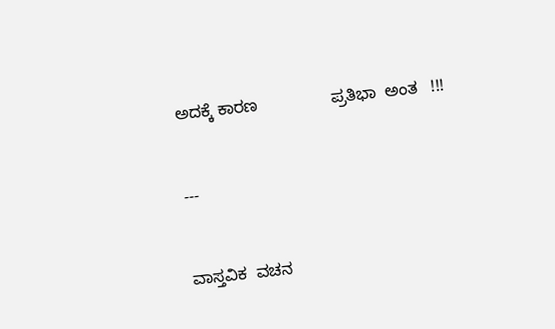ಅದಕ್ಕೆ ಕಾರಣ                ಪ್ರತಿಭಾ  ಅಂತ   !!!


---


ವಾಸ್ತವಿಕ  ವಚನ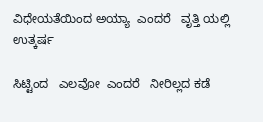ವಿಧೇಯತೆಯಿಂದ ಅಯ್ಯಾ  ಎಂದರೆ   ವೃತ್ತಿ ಯಲ್ಲಿ ಉತ್ಕರ್ಷ

ಸಿಟ್ಟಿಂದ   ಎಲವೋ  ಎಂದರೆ   ನೀರಿಲ್ಲದ ಕಡೆ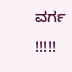ವರ್ಗ   !!!!!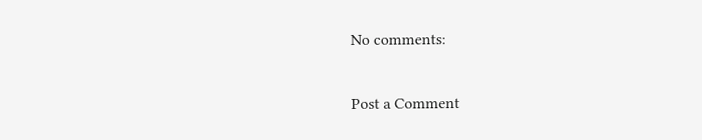No comments:

Post a Comment